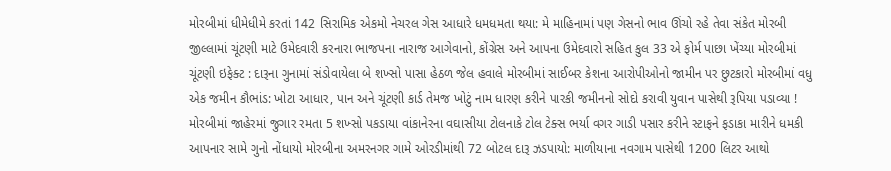મોરબીમાં ધીમેધીમે કરતાં 142 સિરામિક એકમો નેચરલ ગેસ આધારે ધમધમતા થયા: મે માહિનામાં પણ ગેસનો ભાવ ઊંચો રહે તેવા સંકેત મોરબી જીલ્લામાં ચૂંટણી માટે ઉમેદવારી કરનારા ભાજપના નારાજ આગેવાનો, કોંગ્રેસ અને આપના ઉમેદવારો સહિત કુલ 33 એ ફોર્મ પાછા ખેંચ્યા મોરબીમાં ચૂંટણી ઇફેક્ટ : દારૂના ગુનામાં સંડોવાયેલા બે શખ્સો પાસા હેઠળ જેલ હવાલે મોરબીમાં સાઈબર કેશના આરોપીઓનો જામીન પર છુટકારો મોરબીમાં વધુ એક જમીન કૌભાંડ: ખોટા આધાર, પાન અને ચૂંટણી કાર્ડ તેમજ ખોટું નામ ધારણ કરીને પારકી જમીનનો સોદો કરાવી યુવાન પાસેથી રૂપિયા પડાવ્યા ! મોરબીમાં જાહેરમાં જુગાર રમતા 5 શખ્સો પકડાયા વાંકાનેરના વઘાસીયા ટોલનાકે ટોલ ટેક્સ ભર્યા વગર ગાડી પસાર કરીને સ્ટાફને ફડાકા મારીને ધમકી આપનાર સામે ગુનો નોંધાયો મોરબીના અમરનગર ગામે ઓરડીમાંથી 72 બોટલ દારૂ ઝડપાયો: માળીયાના નવગામ પાસેથી 1200 લિટર આથો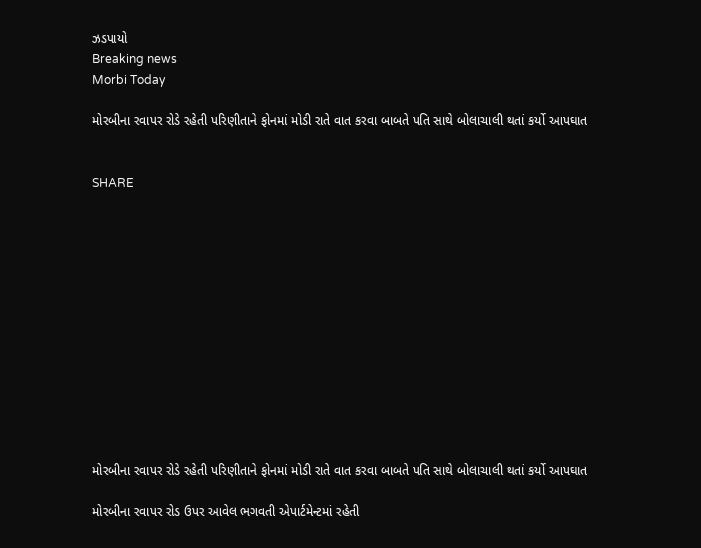ઝડપાયો
Breaking news
Morbi Today

મોરબીના રવાપર રોડે રહેતી પરિણીતાને ફોનમાં મોડી રાતે વાત કરવા બાબતે પતિ સાથે બોલાચાલી થતાં કર્યો આપઘાત


SHARE













મોરબીના રવાપર રોડે રહેતી પરિણીતાને ફોનમાં મોડી રાતે વાત કરવા બાબતે પતિ સાથે બોલાચાલી થતાં કર્યો આપઘાત

મોરબીના રવાપર રોડ ઉપર આવેલ ભગવતી એપાર્ટમેન્ટમાં રહેતી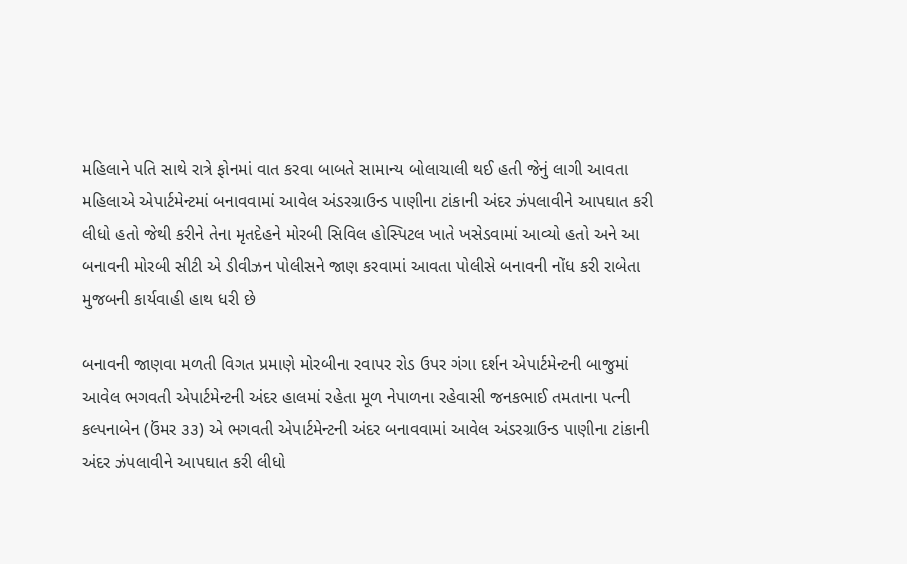મહિલાને પતિ સાથે રાત્રે ફોનમાં વાત કરવા બાબતે સામાન્ય બોલાચાલી થઈ હતી જેનું લાગી આવતા મહિલાએ એપાર્ટમેન્ટમાં બનાવવામાં આવેલ અંડરગ્રાઉન્ડ પાણીના ટાંકાની અંદર ઝંપલાવીને આપઘાત કરી લીધો હતો જેથી કરીને તેના મૃતદેહને મોરબી સિવિલ હોસ્પિટલ ખાતે ખસેડવામાં આવ્યો હતો અને આ બનાવની મોરબી સીટી એ ડીવીઝન પોલીસને જાણ કરવામાં આવતા પોલીસે બનાવની નોંધ કરી રાબેતા મુજબની કાર્યવાહી હાથ ધરી છે

બનાવની જાણવા મળતી વિગત પ્રમાણે મોરબીના રવાપર રોડ ઉપર ગંગા દર્શન એપાર્ટમેન્ટની બાજુમાં આવેલ ભગવતી એપાર્ટમેન્ટની અંદર હાલમાં રહેતા મૂળ નેપાળના રહેવાસી જનકભાઈ તમતાના પત્ની કલ્પનાબેન (ઉંમર ૩૩) એ ભગવતી એપાર્ટમેન્ટની અંદર બનાવવામાં આવેલ અંડરગ્રાઉન્ડ પાણીના ટાંકાની અંદર ઝંપલાવીને આપઘાત કરી લીધો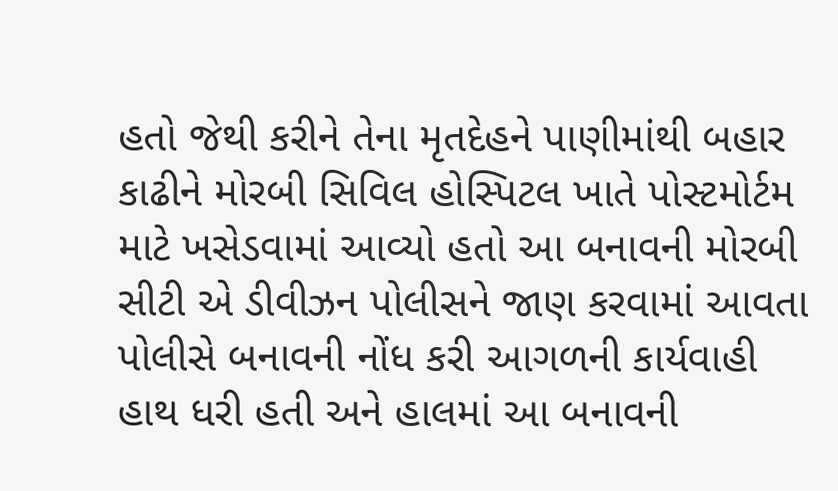હતો જેથી કરીને તેના મૃતદેહને પાણીમાંથી બહાર કાઢીને મોરબી સિવિલ હોસ્પિટલ ખાતે પોસ્ટમોર્ટમ માટે ખસેડવામાં આવ્યો હતો આ બનાવની મોરબી સીટી એ ડીવીઝન પોલીસને જાણ કરવામાં આવતા પોલીસે બનાવની નોંધ કરી આગળની કાર્યવાહી હાથ ધરી હતી અને હાલમાં આ બનાવની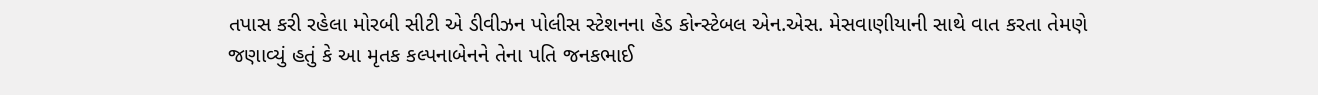તપાસ કરી રહેલા મોરબી સીટી એ ડીવીઝન પોલીસ સ્ટેશનના હેડ કોન્સ્ટેબલ એન.એસ. મેસવાણીયાની સાથે વાત કરતા તેમણે જણાવ્યું હતું કે આ મૃતક કલ્પનાબેનને તેના પતિ જનકભાઈ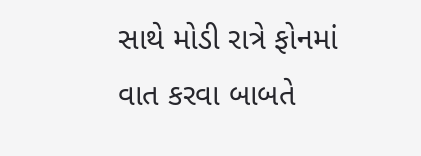સાથે મોડી રાત્રે ફોનમાં વાત કરવા બાબતે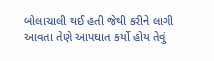બોલાચાલી થઈ હતી જેથી કરીને લાગી આવતા તેણે આપઘાત કર્યો હોય તેવું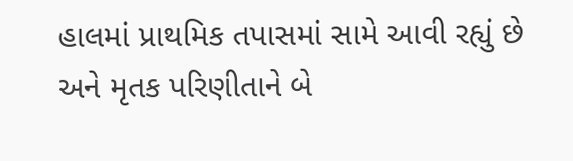હાલમાં પ્રાથમિક તપાસમાં સામે આવી રહ્યું છે અને મૃતક પરિણીતાને બે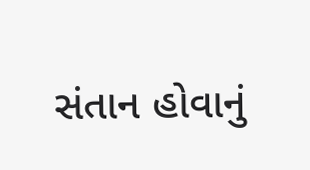સંતાન હોવાનું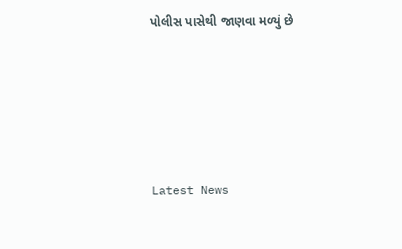પોલીસ પાસેથી જાણવા મળ્યું છે






Latest News